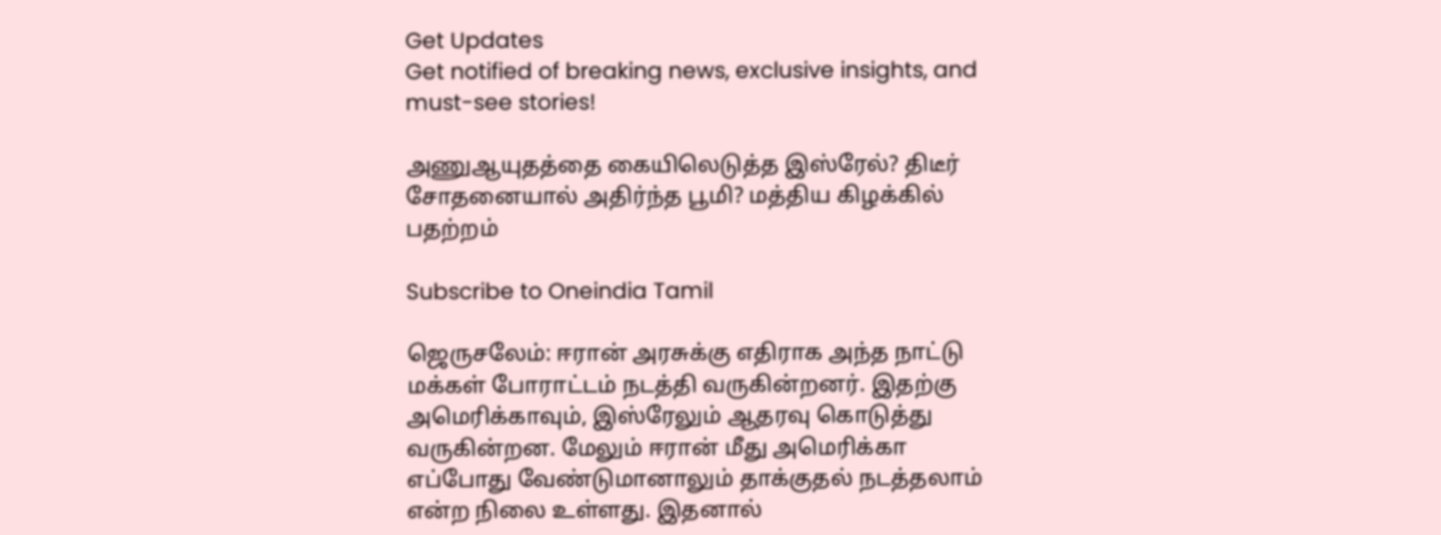Get Updates
Get notified of breaking news, exclusive insights, and must-see stories!

அணுஆயுதத்தை கையிலெடுத்த இஸ்ரேல்? திடீர் சோதனையால் அதிர்ந்த பூமி? மத்திய கிழக்கில் பதற்றம்

Subscribe to Oneindia Tamil

ஜெருசலேம்: ஈரான் அரசுக்கு எதிராக அந்த நாட்டு மக்கள் போராட்டம் நடத்தி வருகின்றனர். இதற்கு அமெரிக்காவும், இஸ்ரேலும் ஆதரவு கொடுத்து வருகின்றன. மேலும் ஈரான் மீது அமெரிக்கா எப்போது வேண்டுமானாலும் தாக்குதல் நடத்தலாம் என்ற நிலை உள்ளது. இதனால்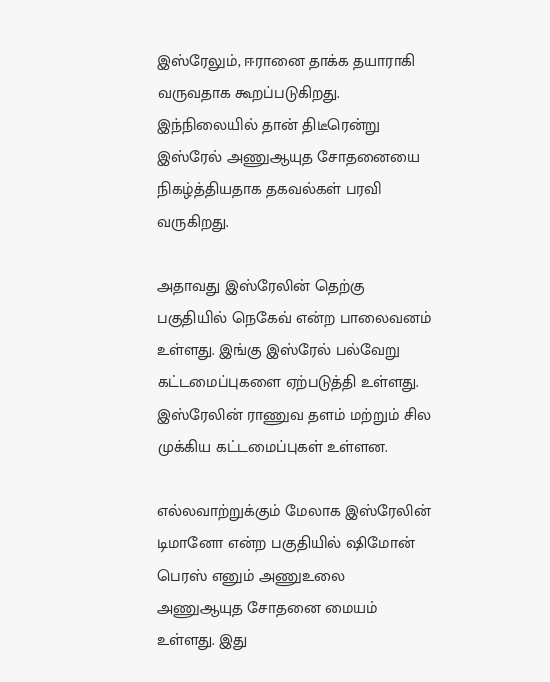இஸ்ரேலும், ஈரானை தாக்க தயாராகி வருவதாக கூறப்படுகிறது. இந்நிலையில் தான் திடீரென்று இஸ்ரேல் அணுஆயுத சோதனையை நிகழ்த்தியதாக தகவல்கள் பரவி வருகிறது.

அதாவது இஸ்ரேலின் தெற்கு பகுதியில் நெகேவ் என்ற பாலைவனம் உள்ளது. இங்கு இஸ்ரேல் பல்வேறு கட்டமைப்புகளை ஏற்படுத்தி உள்ளது. இஸ்ரேலின் ராணுவ தளம் மற்றும் சில முக்கிய கட்டமைப்புகள் உள்ளன.

எல்லவாற்றுக்கும் மேலாக இஸ்ரேலின் டிமானோ என்ற பகுதியில் ஷிமோன் பெரஸ் எனும் அணுஉலை அணுஆயுத சோதனை மையம் உள்ளது. இது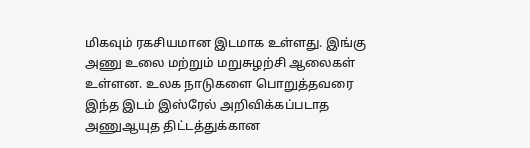மிகவும் ரகசியமான இடமாக உள்ளது. இங்கு அணு உலை மற்றும் மறுசுழற்சி ஆலைகள் உள்ளன. உலக நாடுகளை பொறுத்தவரை இந்த இடம் இஸ்ரேல் அறிவிக்கப்படாத அணுஆயுத திட்டத்துக்கான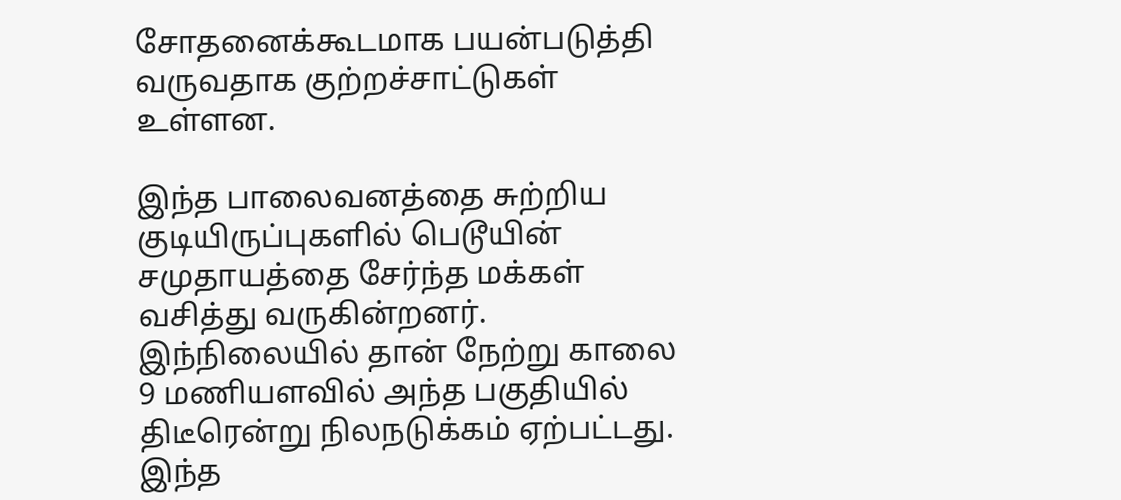சோதனைக்கூடமாக பயன்படுத்தி வருவதாக குற்றச்சாட்டுகள் உள்ளன.

இந்த பாலைவனத்தை சுற்றிய குடியிருப்புகளில் பெடூயின் சமுதாயத்தை சேர்ந்த மக்கள் வசித்து வருகின்றனர். இந்நிலையில் தான் நேற்று காலை 9 மணியளவில் அந்த பகுதியில் திடீரென்று நிலநடுக்கம் ஏற்பட்டது. இந்த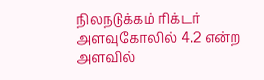நிலநடுக்கம் ரிக்டர் அளவுகோலில் 4.2 என்ற அளவில்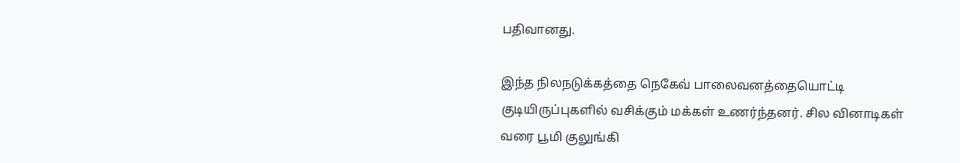பதிவானது.

இந்த நிலநடுக்கத்தை நெகேவ் பாலைவனத்தையொட்டி குடியிருப்புகளில் வசிக்கும் மக்கள் உணர்ந்தனர். சில வினாடிகள் வரை பூமி குலுங்கி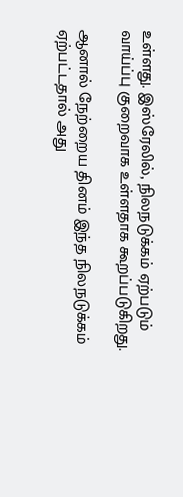உள்ளது. இஸ்ரேலில், நிலநடுக்கம் ஏற்படும் வாய்ப்பு குறைவாக உள்ளதாக கூறப்படுகிறது.

ஆனால் நேற்றைய தினம் இந்த நிலநடுக்கம் ஏற்பட்டதால் அது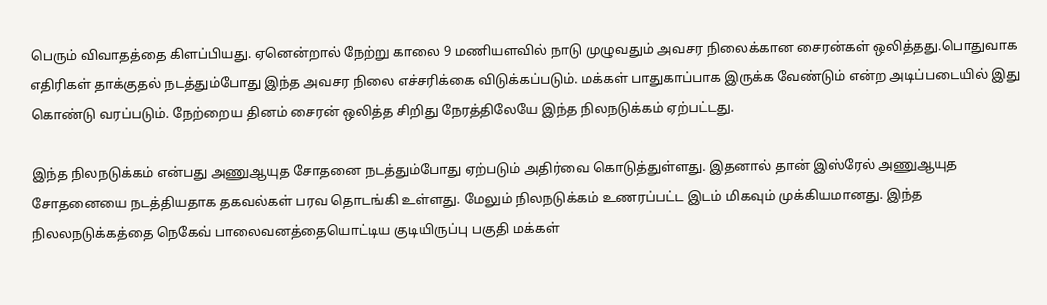பெரும் விவாதத்தை கிளப்பியது. ஏனென்றால் நேற்று காலை 9 மணியளவில் நாடு முழுவதும் அவசர நிலைக்கான சைரன்கள் ஒலித்தது.பொதுவாக எதிரிகள் தாக்குதல் நடத்தும்போது இந்த அவசர நிலை எச்சரிக்கை விடுக்கப்படும். மக்கள் பாதுகாப்பாக இருக்க வேண்டும் என்ற அடிப்படையில் இது கொண்டு வரப்படும். நேற்றைய தினம் சைரன் ஒலித்த சிறிது நேரத்திலேயே இந்த நிலநடுக்கம் ஏற்பட்டது.

இந்த நிலநடுக்கம் என்பது அணுஆயுத சோதனை நடத்தும்போது ஏற்படும் அதிர்வை கொடுத்துள்ளது. இதனால் தான் இஸ்ரேல் அணுஆயுத சோதனையை நடத்தியதாக தகவல்கள் பரவ தொடங்கி உள்ளது. மேலும் நிலநடுக்கம் உணரப்பட்ட இடம் மிகவும் முக்கியமானது. இந்த நிலலநடுக்கத்தை நெகேவ் பாலைவனத்தையொட்டிய குடியிருப்பு பகுதி மக்கள்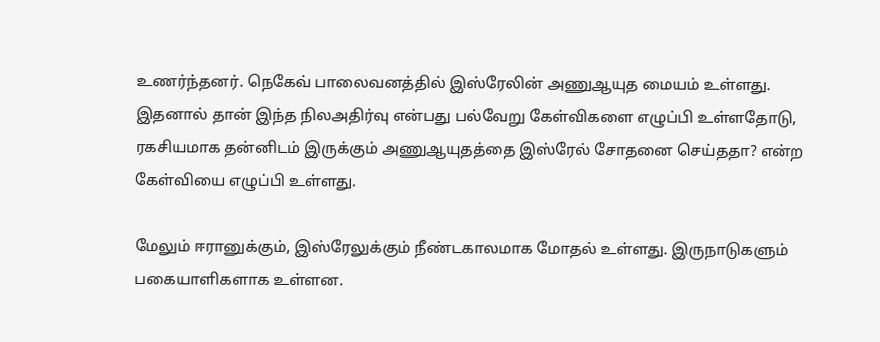உணர்ந்தனர். நெகேவ் பாலைவனத்தில் இஸ்ரேலின் அணுஆயுத மையம் உள்ளது. இதனால் தான் இந்த நிலஅதிர்வு என்பது பல்வேறு கேள்விகளை எழுப்பி உள்ளதோடு, ரகசியமாக தன்னிடம் இருக்கும் அணுஆயுதத்தை இஸ்ரேல் சோதனை செய்ததா? என்ற கேள்வியை எழுப்பி உள்ளது.

மேலும் ஈரானுக்கும், இஸ்ரேலுக்கும் நீண்டகாலமாக மோதல் உள்ளது. இருநாடுகளும் பகையாளிகளாக உள்ளன.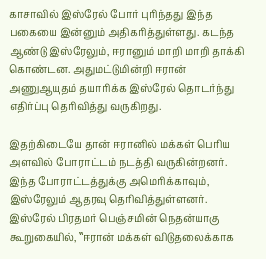காசாவில் இஸ்ரேல் போர் புரிந்தது இந்த பகையை இன்னும் அதிகரித்துள்ளது. கடந்த ஆண்டு இஸ்ரேலும், ஈரானும் மாறி மாறி தாக்கி கொண்டன. அதுமட்டுமின்றி ஈரான் அணுஆயுதம் தயாரிக்க இஸ்ரேல் தொடர்ந்து எதிர்ப்பு தெரிவித்து வருகிறது.

இதற்கிடையே தான் ஈரானில் மக்கள் பெரிய அளவில் போராட்டம் நடத்தி வருகின்றனர். இந்த போராட்டத்துக்கு அமெரிக்காவும், இஸ்ரேலும் ஆதரவு தெரிவித்துள்ளனர். இஸ்ரேல் பிரதமர் பெஞ்சமின் நெதன்யாகு கூறுகையில், ‛‛ஈரான் மக்கள் விடுதலைக்காக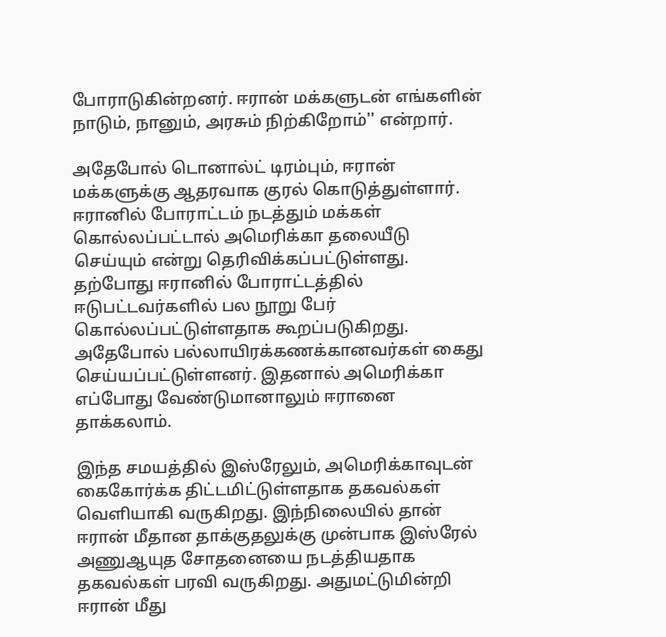போராடுகின்றனர். ஈரான் மக்களுடன் எங்களின் நாடும், நானும், அரசும் நிற்கிறோம்'' என்றார்.

அதேபோல் டொனால்ட் டிரம்பும், ஈரான் மக்களுக்கு ஆதரவாக குரல் கொடுத்துள்ளார். ஈரானில் போராட்டம் நடத்தும் மக்கள் கொல்லப்பட்டால் அமெரிக்கா தலையீடு செய்யும் என்று தெரிவிக்கப்பட்டுள்ளது. தற்போது ஈரானில் போராட்டத்தில் ஈடுபட்டவர்களில் பல நூறு பேர் கொல்லப்பட்டுள்ளதாக கூறப்படுகிறது. அதேபோல் பல்லாயிரக்கணக்கானவர்கள் கைது செய்யப்பட்டுள்ளனர். இதனால் அமெரிக்கா எப்போது வேண்டுமானாலும் ஈரானை தாக்கலாம்.

இந்த சமயத்தில் இஸ்ரேலும், அமெரிக்காவுடன் கைகோர்க்க திட்டமிட்டுள்ளதாக தகவல்கள் வெளியாகி வருகிறது. இந்நிலையில் தான் ஈரான் மீதான தாக்குதலுக்கு முன்பாக இஸ்ரேல் அணுஆயுத சோதனையை நடத்தியதாக தகவல்கள் பரவி வருகிறது. அதுமட்டுமின்றி ஈரான் மீது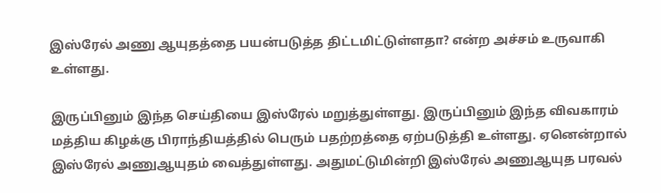இஸ்ரேல் அணு ஆயுதத்தை பயன்படுத்த திட்டமிட்டுள்ளதா? என்ற அச்சம் உருவாகி உள்ளது.

இருப்பினும் இந்த செய்தியை இஸ்ரேல் மறுத்துள்ளது. இருப்பினும் இந்த விவகாரம் மத்திய கிழக்கு பிராந்தியத்தில் பெரும் பதற்றத்தை ஏற்படுத்தி உள்ளது. ஏனென்றால் இஸ்ரேல் அணுஆயுதம் வைத்துள்ளது. அதுமட்டுமின்றி இஸ்ரேல் அணுஆயுத பரவல்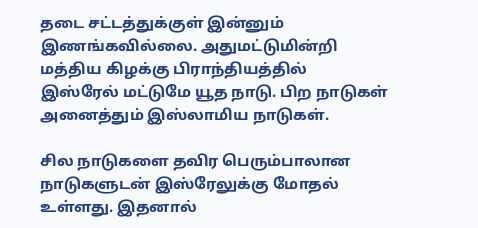தடை சட்டத்துக்குள் இன்னும் இணங்கவில்லை. அதுமட்டுமின்றி மத்திய கிழக்கு பிராந்தியத்தில் இஸ்ரேல் மட்டுமே யூத நாடு. பிற நாடுகள் அனைத்தும் இஸ்லாமிய நாடுகள்.

சில நாடுகளை தவிர பெரும்பாலான நாடுகளுடன் இஸ்ரேலுக்கு மோதல் உள்ளது. இதனால்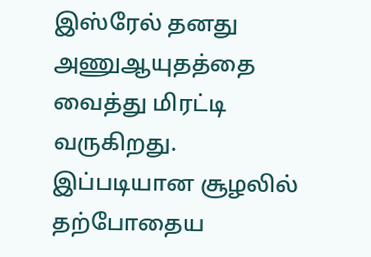இஸ்ரேல் தனது அணுஆயுதத்தை வைத்து மிரட்டி வருகிறது. இப்படியான சூழலில் தற்போதைய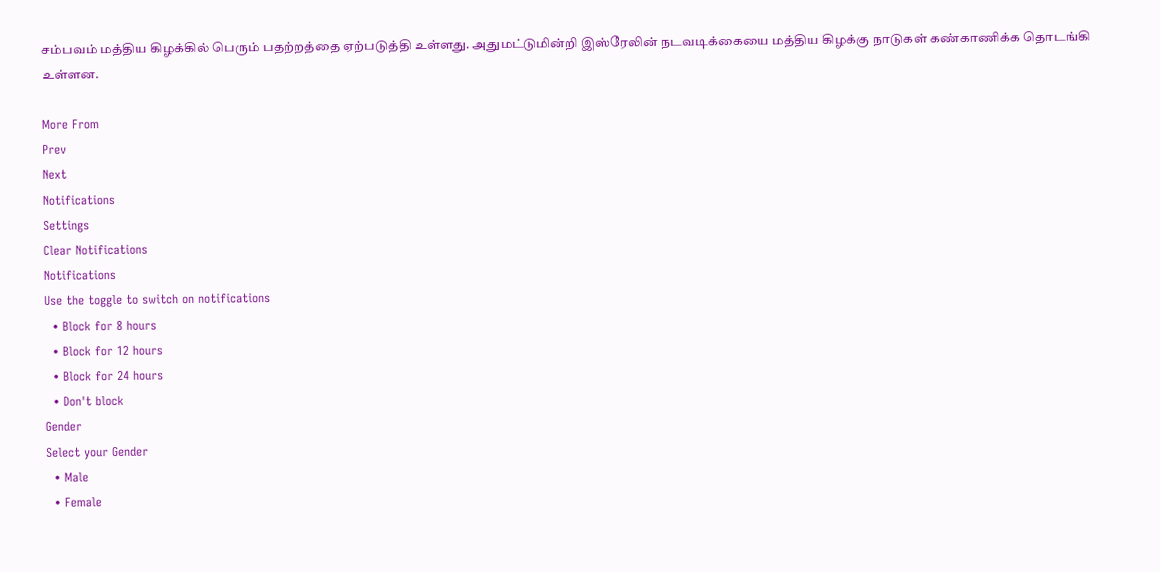சம்பவம் மத்திய கிழக்கில் பெரும் பதற்றத்தை ஏற்படுத்தி உள்ளது. அதுமட்டுமின்றி இஸ்ரேலின் நடவடிக்கையை மத்திய கிழக்கு நாடுகள் கண்காணிக்க தொடங்கி உள்ளன.

More From
Prev
Next
Notifications
Settings
Clear Notifications
Notifications
Use the toggle to switch on notifications
  • Block for 8 hours
  • Block for 12 hours
  • Block for 24 hours
  • Don't block
Gender
Select your Gender
  • Male
  • Female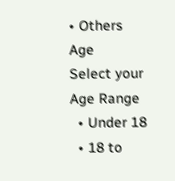• Others
Age
Select your Age Range
  • Under 18
  • 18 to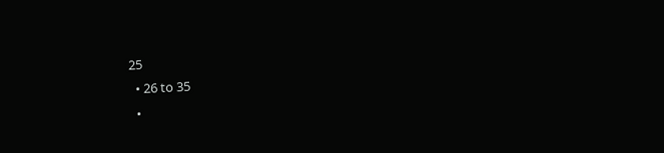25
  • 26 to 35
  •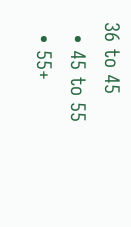36 to 45
  • 45 to 55
  • 55+